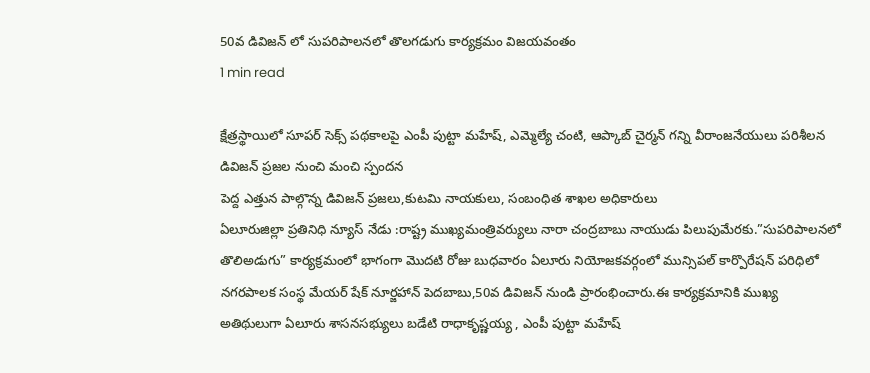50వ డివిజన్ లో సుపరిపాలనలో తొలగడుగు కార్యక్రమం విజయవంతం
1 min read

క్షేత్రస్థాయిలో సూపర్ సెక్స్ పథకాలపై ఎంపీ పుట్టా మహేష్, ఎమ్మెల్యే చంటి, ఆప్కాబ్ చైర్మన్ గన్ని వీరాంజనేయులు పరిశీలన
డివిజన్ ప్రజల నుంచి మంచి స్పందన
పెద్ద ఎత్తున పాల్గొన్న డివిజన్ ప్రజలు,కుటమి నాయకులు, సంబంధిత శాఖల అధికారులు
ఏలూరుజిల్లా ప్రతినిధి న్యూస్ నేడు :రాష్ట్ర ముఖ్యమంత్రివర్యులు నారా చంద్రబాబు నాయుడు పిలుపుమేరకు.”సుపరిపాలనలో తొలిఅడుగు” కార్యక్రమంలో భాగంగా మొదటి రోజు బుధవారం ఏలూరు నియోజకవర్గంలో మున్సిపల్ కార్పొరేషన్ పరిధిలో నగరపాలక సంస్థ మేయర్ షేక్ నూర్జహాన్ పెదబాబు,50వ డివిజన్ నుండి ప్రారంభించారు.ఈ కార్యక్రమానికి ముఖ్య అతిథులుగా ఏలూరు శాసనసభ్యులు బడేటి రాధాకృష్ణయ్య , ఎంపీ పుట్టా మహేష్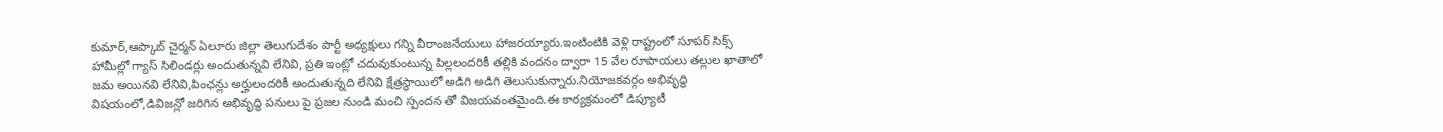కుమార్,ఆప్కాబ్ చైర్మన్ ఏలూరు జిల్లా తెలుగుదేశం పార్టీ అధ్యక్షులు గన్ని వీరాంజనేయులు హాజరయ్యారు.ఇంటింటికి వెళ్లి రాష్ట్రంలో సూపర్ సిక్స్ హామీల్లో గ్యాస్ సిలిండర్లు అందుతున్నవి లేనివి, ప్రతి ఇంట్లో చదువుకుంటున్న పిల్లలందరికీ తల్లికి వందనం ద్వారా 15 వేల రూపాయలు తల్లుల ఖాతాలో జమ అయినవి లేనివి,పింఛన్లు అర్హులందరికీ అందుతున్నది లేనివి క్షేత్రస్థాయిలో అడిగి అడిగి తెలుసుకున్నారు.నియోజకవర్గం అభివృద్ధి విషయంలో,డివిజన్లో జరిగిన అభివృద్ధి పనులు పై ప్రజల నుండి మంచి స్పందన తో విజయవంతమైంది.ఈ కార్యక్రమంలో డిప్యూటీ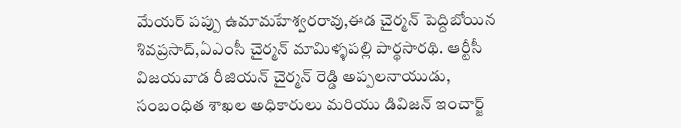మేయర్ పప్పు ఉమామహేశ్వరరావు,ఈడ చైర్మన్ పెద్దిబోయిన శివప్రసాద్,ఏఎంసీ చైర్మన్ మామిళ్ళపల్లి పార్థసారథి. ఆర్టీసీ విజయవాడ రీజియన్ చైర్మన్ రెడ్డి అప్పలనాయుడు, సంబంధిత శాఖల అధికారులు మరియు డివిజన్ ఇంచార్జ్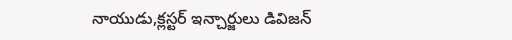నాయుడు,క్లస్టర్ ఇన్చార్జులు డివిజన్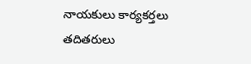నాయకులు కార్యకర్తలు తదితరులు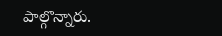పాల్గొన్నారు.